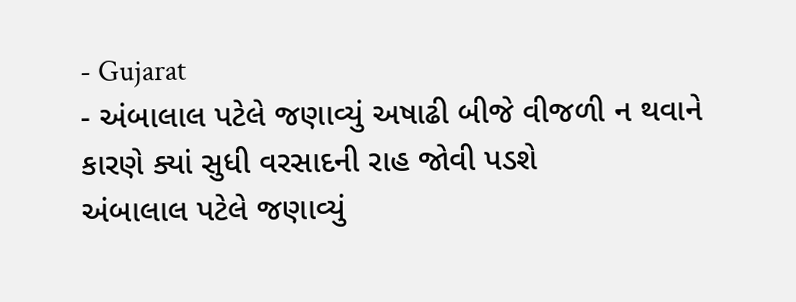- Gujarat
- અંબાલાલ પટેલે જણાવ્યું અષાઢી બીજે વીજળી ન થવાને કારણે ક્યાં સુધી વરસાદની રાહ જોવી પડશે
અંબાલાલ પટેલે જણાવ્યું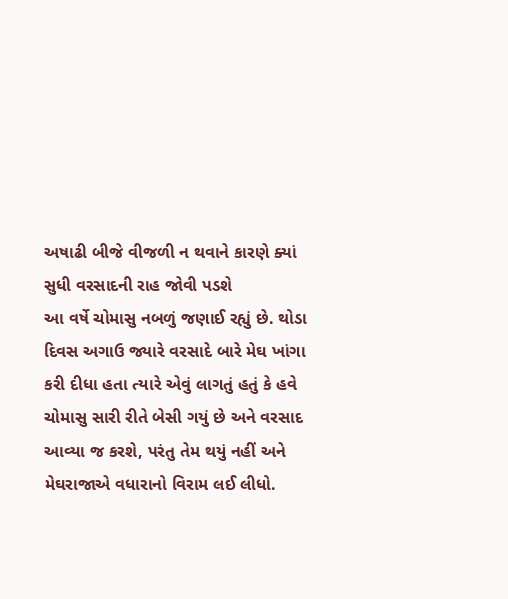અષાઢી બીજે વીજળી ન થવાને કારણે ક્યાં સુધી વરસાદની રાહ જોવી પડશે
આ વર્ષે ચોમાસુ નબળું જણાઈ રહ્યું છે. થોડા દિવસ અગાઉ જ્યારે વરસાદે બારે મેઘ ખાંગા કરી દીધા હતા ત્યારે એવું લાગતું હતું કે હવે ચોમાસુ સારી રીતે બેસી ગયું છે અને વરસાદ આવ્યા જ કરશે, પરંતુ તેમ થયું નહીં અને મેઘરાજાએ વધારાનો વિરામ લઈ લીધો.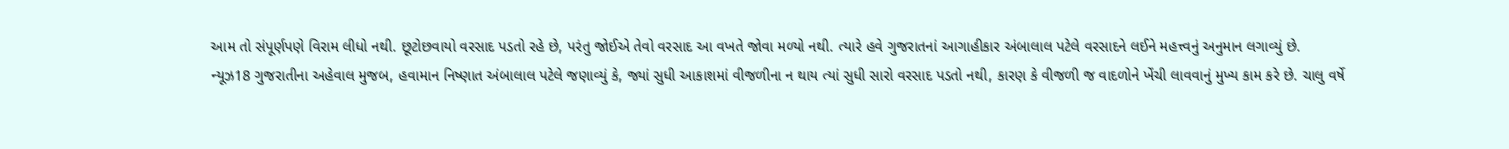આમ તો સંપૂર્ણપણે વિરામ લીધો નથી. છૂટોછવાયો વરસાદ પડતો રહે છે, પરંતુ જોઈએ તેવો વરસાદ આ વખતે જોવા મળ્યો નથી. ત્યારે હવે ગુજરાતનાં આગાહીકાર અંબાલાલ પટેલે વરસાદને લઈને મહત્ત્વનું અનુમાન લગાવ્યું છે.
ન્યૂઝ18 ગુજરાતીના અહેવાલ મુજબ, હવામાન નિષ્ણાત અંબાલાલ પટેલે જણાવ્યું કે, જ્યાં સુધી આકાશમાં વીજળીના ન થાય ત્યાં સુધી સારો વરસાદ પડતો નથી, કારણ કે વીજળી જ વાદળોને ખેંચી લાવવાનું મુખ્ય કામ કરે છે. ચાલુ વર્ષે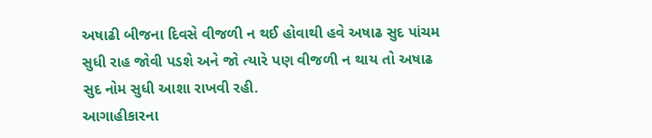અષાઢી બીજના દિવસે વીજળી ન થઈ હોવાથી હવે અષાઢ સુદ પાંચમ સુધી રાહ જોવી પડશે અને જો ત્યારે પણ વીજળી ન થાય તો અષાઢ સુદ નોમ સુધી આશા રાખવી રહી.
આગાહીકારના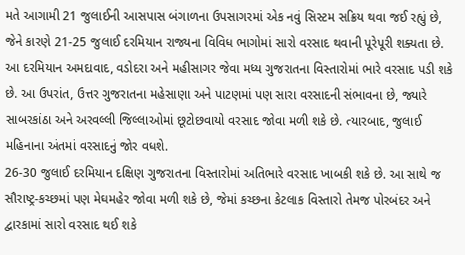મતે આગામી 21 જુલાઈની આસપાસ બંગાળના ઉપસાગરમાં એક નવું સિસ્ટમ સક્રિય થવા જઈ રહ્યું છે, જેને કારણે 21-25 જુલાઈ દરમિયાન રાજ્યના વિવિધ ભાગોમાં સારો વરસાદ થવાની પૂરેપૂરી શક્યતા છે. આ દરમિયાન અમદાવાદ, વડોદરા અને મહીસાગર જેવા મધ્ય ગુજરાતના વિસ્તારોમાં ભારે વરસાદ પડી શકે છે. આ ઉપરાંત, ઉત્તર ગુજરાતના મહેસાણા અને પાટણમાં પણ સારા વરસાદની સંભાવના છે, જ્યારે સાબરકાંઠા અને અરવલ્લી જિલ્લાઓમાં છૂટોછવાયો વરસાદ જોવા મળી શકે છે. ત્યારબાદ, જુલાઈ મહિનાના અંતમાં વરસાદનું જોર વધશે.
26-30 જુલાઈ દરમિયાન દક્ષિણ ગુજરાતના વિસ્તારોમાં અતિભારે વરસાદ ખાબકી શકે છે. આ સાથે જ સૌરાષ્ટ્ર-કચ્છમાં પણ મેઘમહેર જોવા મળી શકે છે, જેમાં કચ્છના કેટલાક વિસ્તારો તેમજ પોરબંદર અને દ્વારકામાં સારો વરસાદ થઈ શકે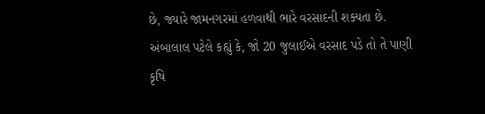છે, જ્યારે જામનગરમાં હળવાથી ભારે વરસાદની શક્યતા છે.
અંબાલાલ પટેલે કહ્યું કે, જો 20 જુલાઈએ વરસાદ પડે તો તે પાણી કૃષિ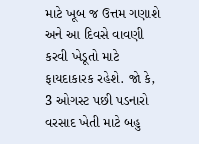માટે ખૂબ જ ઉત્તમ ગણાશે અને આ દિવસે વાવણી કરવી ખેડૂતો માટે ફાયદાકારક રહેશે. જો કે, 3 ઓગસ્ટ પછી પડનારો વરસાદ ખેતી માટે બહુ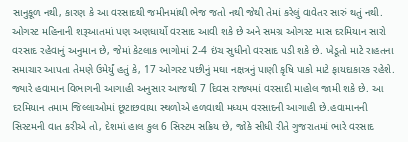સાનુકૂળ નથી, કારણ કે આ વરસાદથી જમીનમાંથી ભેજ જતો નથી જેથી તેમાં કરેલું વાવેતર સારું થતું નથી.
ઓગસ્ટ મહિનાની શરૂઆતમાં પણ અણધાર્યો વરસાદ આવી શકે છે અને સમગ્ર ઓગસ્ટ માસ દરમિયાન સારો વરસાદ રહેવાનું અનુમાન છે, જેમાં કેટલાક ભાગોમાં 2-4 ઇંચ સુધીનો વરસાદ પડી શકે છે. ખેડૂતો માટે રાહતના સમાચાર આપતા તેમણે ઉમેર્યું હતું કે, 17 ઓગસ્ટ પછીનું મઘા નક્ષત્રનું પાણી કૃષિ પાકો માટે ફાયદાકારક રહેશે.
જ્યારે હવામાન વિભાગની આગાહી અનુસાર આજથી 7 દિવસ રાજ્યમાં વરસાદી માહોલ જામી શકે છે. આ દરમિયાન તમામ જિલ્લાઓમાં છૂટાછવાયા સ્થળોએ હળવાથી મધ્યમ વરસાદની આગાહી છે.હવામાનની સિસ્ટમની વાત કરીએ તો, દેશમાં હાલ કુલ 6 સિસ્ટમ સક્રિય છે, જોકે સીધી રીતે ગુજરાતમાં ભારે વરસાદ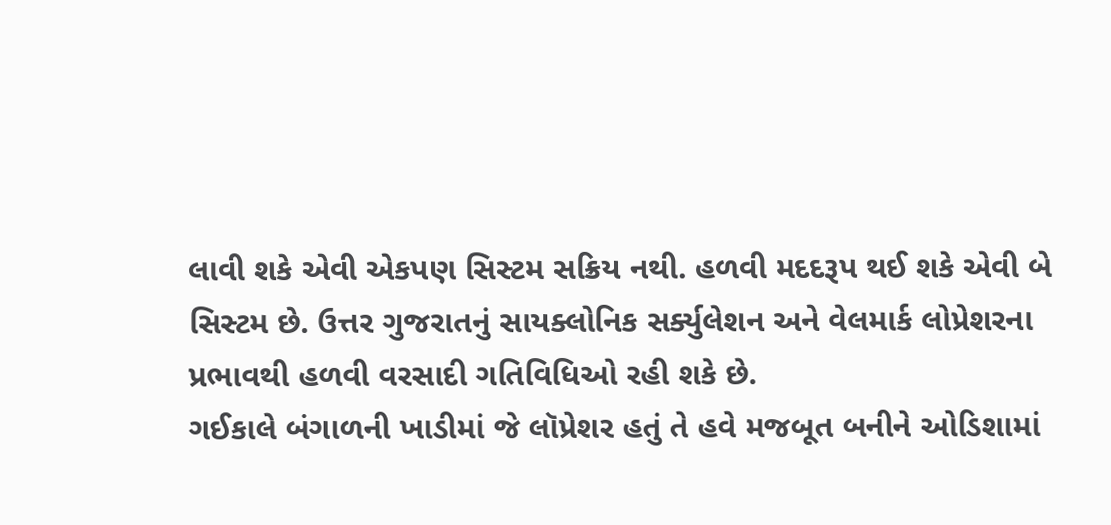લાવી શકે એવી એકપણ સિસ્ટમ સક્રિય નથી. હળવી મદદરૂપ થઈ શકે એવી બે સિસ્ટમ છે. ઉત્તર ગુજરાતનું સાયક્લોનિક સર્ક્યુલેશન અને વેલમાર્ક લોપ્રેશરના પ્રભાવથી હળવી વરસાદી ગતિવિધિઓ રહી શકે છે.
ગઈકાલે બંગાળની ખાડીમાં જે લૉપ્રેશર હતું તે હવે મજબૂત બનીને ઓડિશામાં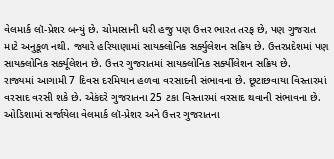વેલમાર્ક લૉ-પ્રેશર બન્યું છે. ચોમાસાની ધરી હજુ પણ ઉત્તર ભારત તરફ છે, પણ ગુજરાત માટે અનુકૂળ નથી. જ્યારે હરિયાણામાં સાયક્લોનિક સર્ક્યુલેશન સક્રિય છે. ઉત્તરપ્રદેશમાં પણ સાયક્લોનિક સર્ક્યૂલેશન છે. ઉત્તર ગુજરાતમાં સાયક્લોનિક સર્ક્યીલેશન સક્રિય છે.
રાજ્યમાં આગામી 7 દિવસ દરમિયાન હળવા વરસાદની સંભાવના છે. છૂટાછવાયા વિસ્તારમાં વરસાદ વરસી શકે છે. એકંદરે ગુજરાતના 25 ટકા વિસ્તારમાં વરસાદ થવાની સંભાવના છે. ઓડિશામાં સર્જાયેલા વેલમાર્ક લૉ-પ્રેશર અને ઉત્તર ગુજરાતના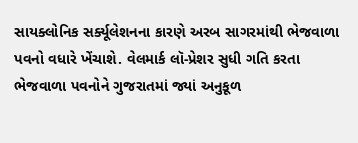સાયક્લોનિક સર્ક્યૂલેશનના કારણે અરબ સાગરમાંથી ભેજવાળા પવનો વધારે ખેંચાશે. વેલમાર્ક લૉ-પ્રેશર સુધી ગતિ કરતા ભેજવાળા પવનોને ગુજરાતમાં જ્યાં અનુકૂળ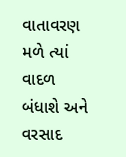વાતાવરણ મળે ત્યાં વાદળ બંધાશે અને વરસાદ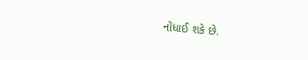નોંધાઈ શકે છે.